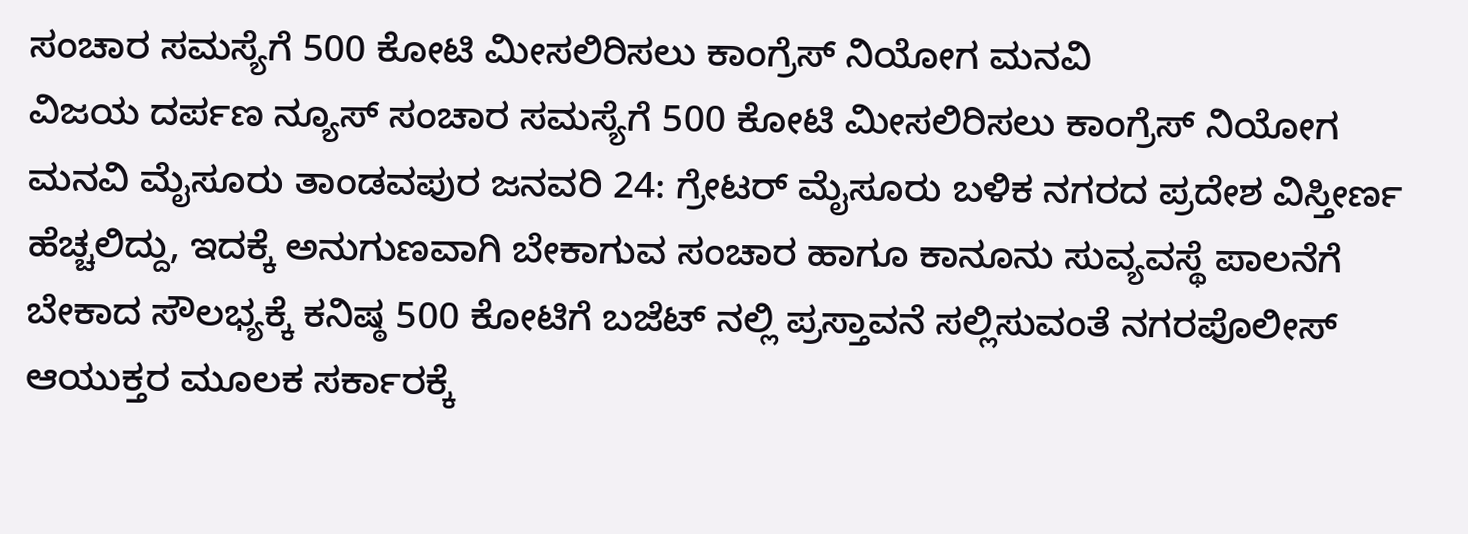ಸಂಚಾರ ಸಮಸ್ಯೆಗೆ 500 ಕೋಟಿ ಮೀಸಲಿರಿಸಲು ಕಾಂಗ್ರೆಸ್ ನಿಯೋಗ ಮನವಿ
ವಿಜಯ ದರ್ಪಣ ನ್ಯೂಸ್ ಸಂಚಾರ ಸಮಸ್ಯೆಗೆ 500 ಕೋಟಿ ಮೀಸಲಿರಿಸಲು ಕಾಂಗ್ರೆಸ್ ನಿಯೋಗ ಮನವಿ ಮೈಸೂರು ತಾಂಡವಪುರ ಜನವರಿ 24: ಗ್ರೇಟರ್ ಮೈಸೂರು ಬಳಿಕ ನಗರದ ಪ್ರದೇಶ ವಿಸ್ತೀರ್ಣ ಹೆಚ್ಚಲಿದ್ದು, ಇದಕ್ಕೆ ಅನುಗುಣವಾಗಿ ಬೇಕಾಗುವ ಸಂಚಾರ ಹಾಗೂ ಕಾನೂನು ಸುವ್ಯವಸ್ಥೆ ಪಾಲನೆಗೆ ಬೇಕಾದ ಸೌಲಭ್ಯಕ್ಕೆ ಕನಿಷ್ಠ 500 ಕೋಟಿಗೆ ಬಜೆಟ್ ನಲ್ಲಿ ಪ್ರಸ್ತಾವನೆ ಸಲ್ಲಿಸುವಂತೆ ನಗರಪೊಲೀಸ್ ಆಯುಕ್ತರ ಮೂಲಕ ಸರ್ಕಾರಕ್ಕೆ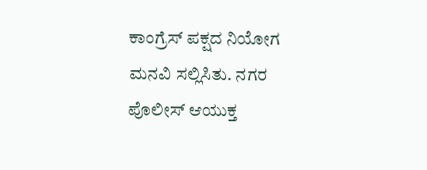ಕಾಂಗ್ರೆಸ್ ಪಕ್ಷದ ನಿಯೋಗ ಮನವಿ ಸಲ್ಲಿಸಿತು. ನಗರ ಪೊಲೀಸ್ ಆಯುಕ್ತ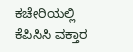ಕಚೇರಿಯಲ್ಲಿ ಕೆಪಿಸಿಸಿ ವಕ್ತಾರ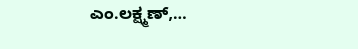ಎಂ.ಲಕ್ಷ್ಮಣ್,…